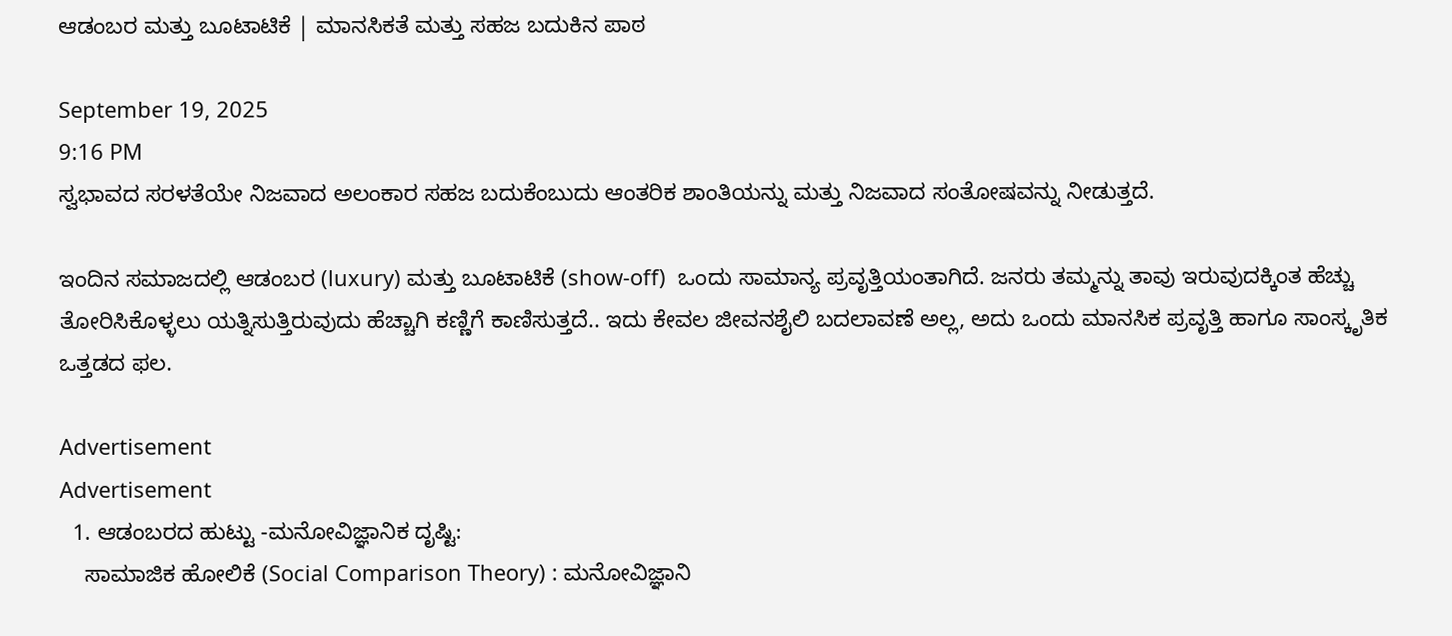ಆಡಂಬರ ಮತ್ತು ಬೂಟಾಟಿಕೆ | ಮಾನಸಿಕತೆ ಮತ್ತು ಸಹಜ ಬದುಕಿನ ಪಾಠ

September 19, 2025
9:16 PM
ಸ್ವಭಾವದ ಸರಳತೆಯೇ ನಿಜವಾದ ಅಲಂಕಾರ ಸಹಜ ಬದುಕೆಂಬುದು ಆಂತರಿಕ ಶಾಂತಿಯನ್ನು ಮತ್ತು ನಿಜವಾದ ಸಂತೋಷವನ್ನು ನೀಡುತ್ತದೆ.

ಇಂದಿನ ಸಮಾಜದಲ್ಲಿ ಆಡಂಬರ (luxury) ಮತ್ತು ಬೂಟಾಟಿಕೆ (show-off)  ಒಂದು ಸಾಮಾನ್ಯ ಪ್ರವೃತ್ತಿಯಂತಾಗಿದೆ. ಜನರು ತಮ್ಮನ್ನು ತಾವು ಇರುವುದಕ್ಕಿಂತ ಹೆಚ್ಚು ತೋರಿಸಿಕೊಳ್ಳಲು ಯತ್ನಿಸುತ್ತಿರುವುದು ಹೆಚ್ಚಾಗಿ ಕಣ್ಣಿಗೆ ಕಾಣಿಸುತ್ತದೆ.. ಇದು ಕೇವಲ ಜೀವನಶೈಲಿ ಬದಲಾವಣೆ ಅಲ್ಲ, ಅದು ಒಂದು ಮಾನಸಿಕ ಪ್ರವೃತ್ತಿ ಹಾಗೂ ಸಾಂಸ್ಕೃತಿಕ ಒತ್ತಡದ ಫಲ.

Advertisement
Advertisement
  1. ಆಡಂಬರದ ಹುಟ್ಟು -ಮನೋವಿಜ್ಞಾನಿಕ ದೃಷ್ಟಿ:
    ಸಾಮಾಜಿಕ ಹೋಲಿಕೆ (Social Comparison Theory) : ಮನೋವಿಜ್ಞಾನಿ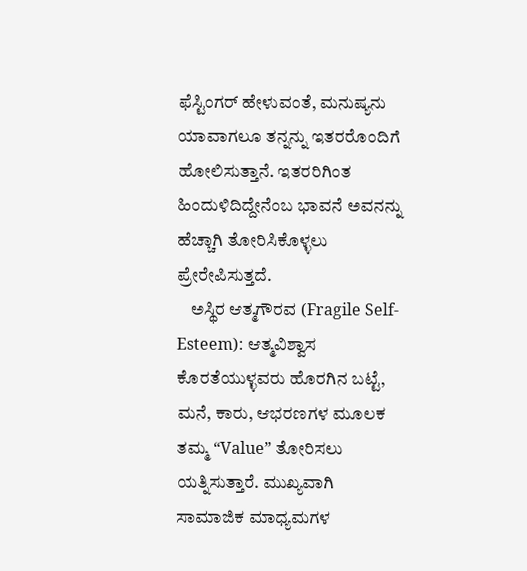ಫೆಸ್ಟಿಂಗರ್ ಹೇಳುವಂತೆ, ಮನುಷ್ಯನು ಯಾವಾಗಲೂ ತನ್ನನ್ನು ಇತರರೊಂದಿಗೆ ಹೋಲಿಸುತ್ತಾನೆ. ಇತರರಿಗಿಂತ ಹಿಂದುಳಿದಿದ್ದೇನೆಂಬ ಭಾವನೆ ಅವನನ್ನು ಹೆಚ್ಚಾಗಿ ತೋರಿಸಿಕೊಳ್ಳಲು ಪ್ರೇರೇಪಿಸುತ್ತದೆ.
    ಅಸ್ಥಿರ ಆತ್ಮಗೌರವ (Fragile Self-Esteem): ಆತ್ಮವಿಶ್ವಾಸ ಕೊರತೆಯುಳ್ಳವರು ಹೊರಗಿನ ಬಟ್ಟೆ, ಮನೆ, ಕಾರು, ಆಭರಣಗಳ ಮೂಲಕ ತಮ್ಮ “Value” ತೋರಿಸಲು ಯತ್ನಿಸುತ್ತಾರೆ. ಮುಖ್ಯವಾಗಿ ಸಾಮಾಜಿಕ ಮಾಧ್ಯಮಗಳ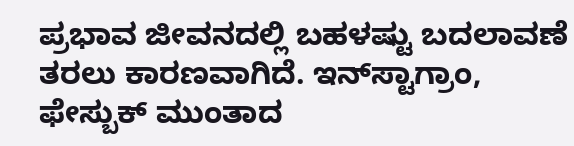ಪ್ರಭಾವ ಜೀವನದಲ್ಲಿ ಬಹಳಷ್ಟು ಬದಲಾವಣೆ ತರಲು ಕಾರಣವಾಗಿದೆ. ಇನ್‌ಸ್ಟಾಗ್ರಾಂ, ಫೇಸ್ಬುಕ್ ಮುಂತಾದ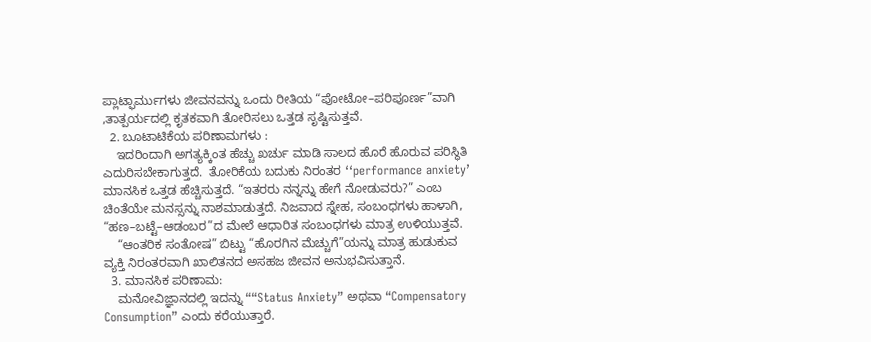ಪ್ಲಾಟ್ಫಾರ್ಮುಗಳು ಜೀವನವನ್ನು ಒಂದು ರೀತಿಯ “ಪೋಟೋ–ಪರಿಪೂರ್ಣ”ವಾಗಿ ,ತಾತ್ಪರ್ಯದಲ್ಲಿ ಕೃತಕವಾಗಿ ತೋರಿಸಲು ಒತ್ತಡ ಸೃಷ್ಟಿಸುತ್ತವೆ.
  2. ಬೂಟಾಟಿಕೆಯ ಪರಿಣಾಮಗಳು :
    ಇದರಿಂದಾಗಿ ಅಗತ್ಯಕ್ಕಿಂತ ಹೆಚ್ಚು ಖರ್ಚು ಮಾಡಿ ಸಾಲದ ಹೊರೆ ಹೊರುವ ಪರಿಸ್ಥಿತಿ ಎದುರಿಸಬೇಕಾಗುತ್ತದೆ.  ತೋರಿಕೆಯ ಬದುಕು ನಿರಂತರ ‘‘performance anxiety’  ಮಾನಸಿಕ ಒತ್ತಡ ಹೆಚ್ಚಿಸುತ್ತದೆ. “ಇತರರು ನನ್ನನ್ನು ಹೇಗೆ ನೋಡುವರು?” ಎಂಬ ಚಿಂತೆಯೇ ಮನಸ್ಸನ್ನು ನಾಶಮಾಡುತ್ತದೆ. ನಿಜವಾದ ಸ್ನೇಹ, ಸಂಬಂಧಗಳು ಹಾಳಾಗಿ, “ಹಣ–ಬಟ್ಟೆ–ಆಡಂಬರ”ದ ಮೇಲೆ ಆಧಾರಿತ ಸಂಬಂಧಗಳು ಮಾತ್ರ ಉಳಿಯುತ್ತವೆ.
    “ಆಂತರಿಕ ಸಂತೋಷ” ಬಿಟ್ಟು “ಹೊರಗಿನ ಮೆಚ್ಚುಗೆ”ಯನ್ನು ಮಾತ್ರ ಹುಡುಕುವ ವ್ಯಕ್ತಿ ನಿರಂತರವಾಗಿ ಖಾಲಿತನದ ಅಸಹಜ ಜೀವನ ಅನುಭವಿಸುತ್ತಾನೆ.
  3. ಮಾನಸಿಕ ಪರಿಣಾಮ:
    ಮನೋವಿಜ್ಞಾನದಲ್ಲಿ ಇದನ್ನು ““Status Anxiety” ಅಥವಾ “Compensatory Consumption” ಎಂದು ಕರೆಯುತ್ತಾರೆ.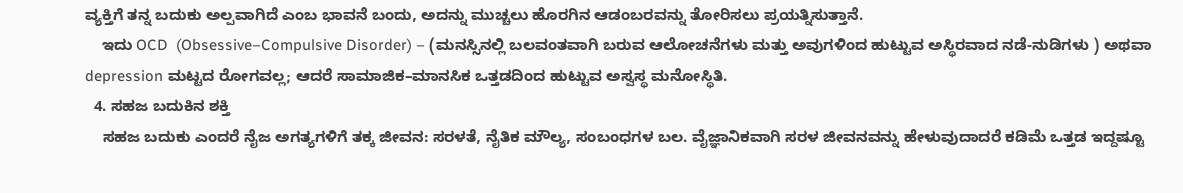ವ್ಯಕ್ತಿಗೆ ತನ್ನ ಬದುಕು ಅಲ್ಪವಾಗಿದೆ ಎಂಬ ಭಾವನೆ ಬಂದು, ಅದನ್ನು ಮುಚ್ಚಲು ಹೊರಗಿನ ಆಡಂಬರವನ್ನು ತೋರಿಸಲು ಪ್ರಯತ್ನಿಸುತ್ತಾನೆ.
    ಇದು OCD  (Obsessive–Compulsive Disorder) – (ಮನಸ್ಸಿನಲ್ಲಿ ಬಲವಂತವಾಗಿ ಬರುವ ಆಲೋಚನೆಗಳು ಮತ್ತು ಅವುಗಳಿಂದ ಹುಟ್ಟುವ ಅಸ್ಥಿರವಾದ ನಡೆ-ನುಡಿಗಳು ) ಅಥವಾ depression ಮಟ್ಟದ ರೋಗವಲ್ಲ; ಆದರೆ ಸಾಮಾಜಿಕ–ಮಾನಸಿಕ ಒತ್ತಡದಿಂದ ಹುಟ್ಟುವ ಅಸ್ವಸ್ಥ ಮನೋಸ್ಥಿತಿ.
  4. ಸಹಜ ಬದುಕಿನ ಶಕ್ತಿ
    ಸಹಜ ಬದುಕು ಎಂದರೆ ನೈಜ ಅಗತ್ಯಗಳಿಗೆ ತಕ್ಕ ಜೀವನ: ಸರಳತೆ, ನೈತಿಕ ಮೌಲ್ಯ, ಸಂಬಂಧಗಳ ಬಲ. ವೈಜ್ಞಾನಿಕವಾಗಿ ಸರಳ ಜೀವನವನ್ನು ಹೇಳುವುದಾದರೆ ಕಡಿಮೆ ಒತ್ತಡ ಇದ್ದಷ್ಟೂ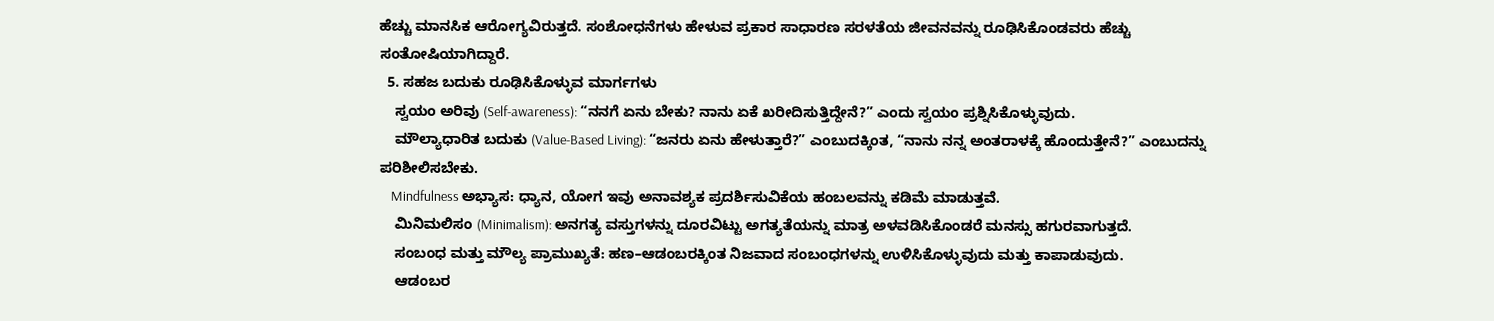ಹೆಚ್ಚು ಮಾನಸಿಕ ಆರೋಗ್ಯವಿರುತ್ತದೆ. ಸಂಶೋಧನೆಗಳು ಹೇಳುವ ಪ್ರಕಾರ ಸಾಧಾರಣ ಸರಳತೆಯ ಜೀವನವನ್ನು ರೂಢಿಸಿಕೊಂಡವರು ಹೆಚ್ಚು ಸಂತೋಷಿಯಾಗಿದ್ದಾರೆ.
  5. ಸಹಜ ಬದುಕು ರೂಢಿಸಿಕೊಳ್ಳುವ ಮಾರ್ಗಗಳು
    ಸ್ವಯಂ ಅರಿವು (Self-awareness): “ನನಗೆ ಏನು ಬೇಕು? ನಾನು ಏಕೆ ಖರೀದಿಸುತ್ತಿದ್ದೇನೆ?” ಎಂದು ಸ್ವಯಂ ಪ್ರಶ್ನಿಸಿಕೊಳ್ಳುವುದು.
    ಮೌಲ್ಯಾಧಾರಿತ ಬದುಕು (Value-Based Living): “ಜನರು ಏನು ಹೇಳುತ್ತಾರೆ?” ಎಂಬುದಕ್ಕಿಂತ, “ನಾನು ನನ್ನ ಅಂತರಾಳಕ್ಕೆ ಹೊಂದುತ್ತೇನೆ?” ಎಂಬುದನ್ನು ಪರಿಶೀಲಿಸಬೇಕು.
    Mindfulness ಅಭ್ಯಾಸ: ಧ್ಯಾನ, ಯೋಗ ಇವು ಅನಾವಶ್ಯಕ ಪ್ರದರ್ಶಿಸುವಿಕೆಯ ಹಂಬಲವನ್ನು ಕಡಿಮೆ ಮಾಡುತ್ತವೆ.
    ಮಿನಿಮಲಿಸಂ (Minimalism): ಅನಗತ್ಯ ವಸ್ತುಗಳನ್ನು ದೂರವಿಟ್ಟು ಅಗತ್ಯತೆಯನ್ನು ಮಾತ್ರ ಅಳವಡಿಸಿಕೊಂಡರೆ ಮನಸ್ಸು ಹಗುರವಾಗುತ್ತದೆ.
    ಸಂಬಂಧ ಮತ್ತು ಮೌಲ್ಯ ಪ್ರಾಮುಖ್ಯತೆ: ಹಣ–ಆಡಂಬರಕ್ಕಿಂತ ನಿಜವಾದ ಸಂಬಂಧಗಳನ್ನು ಉಳಿಸಿಕೊಳ್ಳುವುದು ಮತ್ತು ಕಾಪಾಡುವುದು.
    ಆಡಂಬರ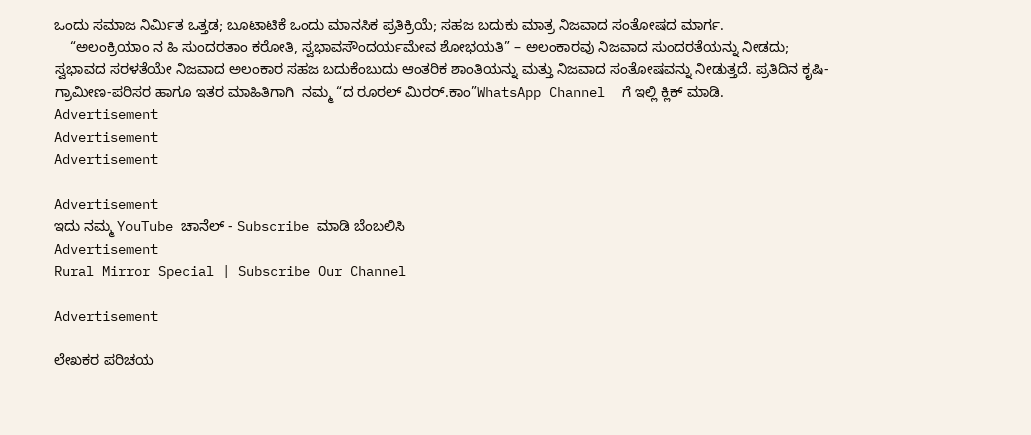ಒಂದು ಸಮಾಜ ನಿರ್ಮಿತ ಒತ್ತಡ; ಬೂಟಾಟಿಕೆ ಒಂದು ಮಾನಸಿಕ ಪ್ರತಿಕ್ರಿಯೆ; ಸಹಜ ಬದುಕು ಮಾತ್ರ ನಿಜವಾದ ಸಂತೋಷದ ಮಾರ್ಗ.
    “ಅಲಂಕ್ರಿಯಾಂ ನ ಹಿ ಸುಂದರತಾಂ ಕರೋತಿ, ಸ್ವಭಾವಸೌಂದರ್ಯಮೇವ ಶೋಭಯತಿ” – ಅಲಂಕಾರವು ನಿಜವಾದ ಸುಂದರತೆಯನ್ನು ನೀಡದು; ಸ್ವಭಾವದ ಸರಳತೆಯೇ ನಿಜವಾದ ಅಲಂಕಾರ ಸಹಜ ಬದುಕೆಂಬುದು ಆಂತರಿಕ ಶಾಂತಿಯನ್ನು ಮತ್ತು ನಿಜವಾದ ಸಂತೋಷವನ್ನು ನೀಡುತ್ತದೆ. ಪ್ರತಿದಿನ ಕೃಷಿ-ಗ್ರಾಮೀಣ-ಪರಿಸರ ಹಾಗೂ ಇತರ ಮಾಹಿತಿಗಾಗಿ  ನಮ್ಮ “ದ ರೂರಲ್‌ ಮಿರರ್.ಕಾಂ”WhatsApp Channel  ಗೆ ಇಲ್ಲಿ ಕ್ಲಿಕ್‌ ಮಾಡಿ.
Advertisement
Advertisement
Advertisement

Advertisement
ಇದು ನಮ್ಮ YouTube ಚಾನೆಲ್ - Subscribe ಮಾಡಿ ಬೆಂಬಲಿಸಿ
Advertisement
Rural Mirror Special | Subscribe Our Channel

Advertisement

ಲೇಖಕರ ಪರಿಚಯ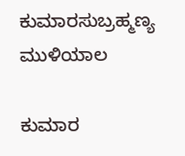ಕುಮಾರಸುಬ್ರಹ್ಮಣ್ಯ ಮುಳಿಯಾಲ

ಕುಮಾರ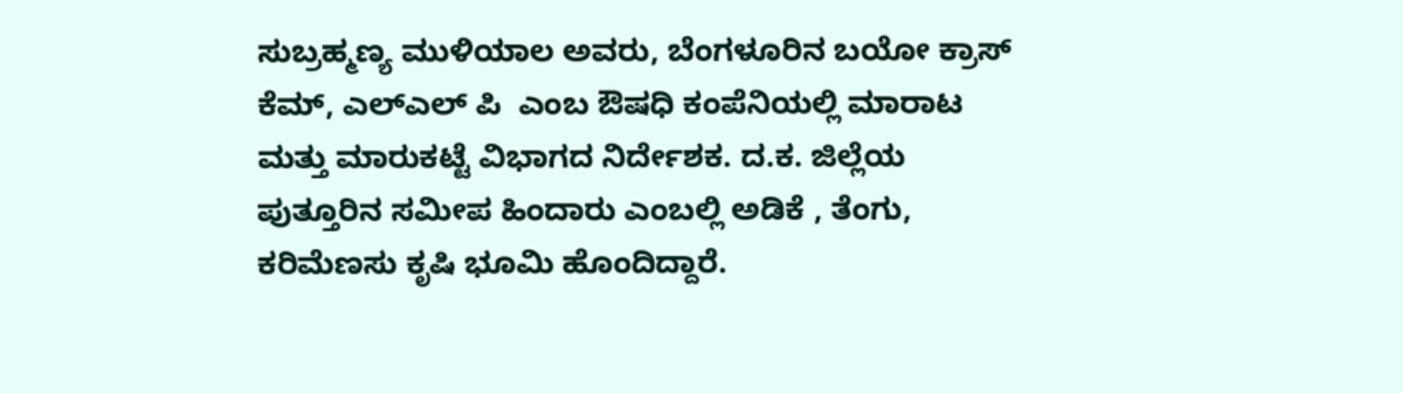ಸುಬ್ರಹ್ಮಣ್ಯ ಮುಳಿಯಾಲ ಅವರು, ಬೆಂಗಳೂರಿನ ಬಯೋ ಕ್ರಾಸ್ ಕೆಮ್, ಎಲ್ಎಲ್ ಪಿ  ಎಂಬ ಔಷಧಿ ಕಂಪೆನಿಯಲ್ಲಿ ಮಾರಾಟ ಮತ್ತು ಮಾರುಕಟ್ಟೆ ವಿಭಾಗದ ನಿರ್ದೇಶಕ. ದ.ಕ. ಜಿಲ್ಲೆಯ ಪುತ್ತೂರಿನ ಸಮೀಪ ಹಿಂದಾರು ಎಂಬಲ್ಲಿ ಅಡಿಕೆ , ತೆಂಗು, ಕರಿಮೆಣಸು ಕೃಷಿ ಭೂಮಿ ಹೊಂದಿದ್ದಾರೆ.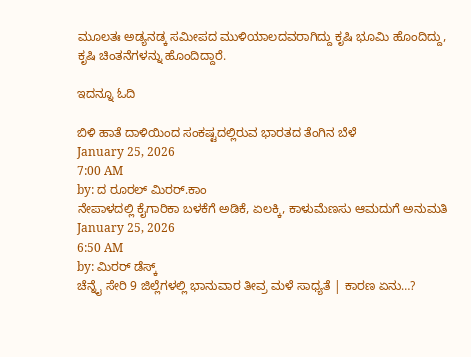ಮೂಲತಃ ಅಡ್ಯನಡ್ಕ ಸಮೀಪದ ಮುಳಿಯಾಲದವರಾಗಿದ್ದು ಕೃಷಿ ಭೂಮಿ ಹೊಂದಿದ್ದು, ಕೃಷಿ ಚಿಂತನೆಗಳನ್ನು ಹೊಂದಿದ್ದಾರೆ.

ಇದನ್ನೂ ಓದಿ

ಬಿಳಿ ಹಾತೆ ದಾಳಿಯಿಂದ ಸಂಕಷ್ಟದಲ್ಲಿರುವ ಭಾರತದ ತೆಂಗಿನ ಬೆಳೆ
January 25, 2026
7:00 AM
by: ದ ರೂರಲ್ ಮಿರರ್.ಕಾಂ
ನೇಪಾಳದಲ್ಲಿ ಕೈಗಾರಿಕಾ ಬಳಕೆಗೆ ಅಡಿಕೆ, ಏಲಕ್ಕಿ, ಕಾಳುಮೆಣಸು ಆಮದುಗೆ ಅನುಮತಿ
January 25, 2026
6:50 AM
by: ಮಿರರ್‌ ಡೆಸ್ಕ್
ಚೆನ್ನೈ ಸೇರಿ 9 ಜಿಲ್ಲೆಗಳಲ್ಲಿ ಭಾನುವಾರ ತೀವ್ರ ಮಳೆ ಸಾಧ್ಯತೆ | ಕಾರಣ ಏನು…?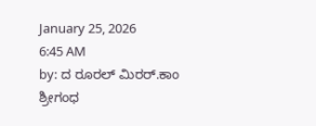January 25, 2026
6:45 AM
by: ದ ರೂರಲ್ ಮಿರರ್.ಕಾಂ
ಶ್ರೀಗಂಧ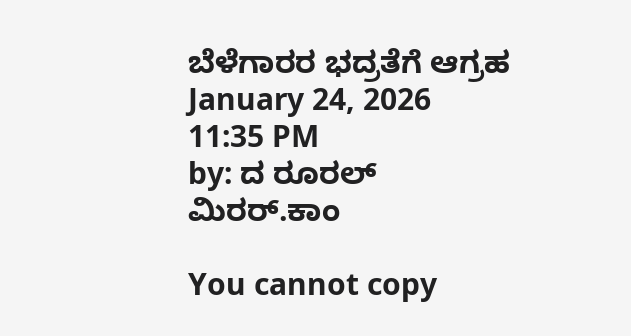ಬೆಳೆಗಾರರ ಭದ್ರತೆಗೆ ಆಗ್ರಹ
January 24, 2026
11:35 PM
by: ದ ರೂರಲ್ ಮಿರರ್.ಕಾಂ

You cannot copy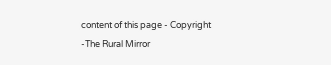content of this page - Copyright -The Rural Mirror